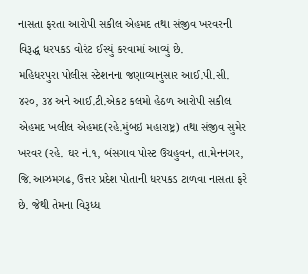નાસતા ફરતા આરોપી સકીલ એહમદ તથા સંજીવ ખરવરની વિરૂદ્ધ ધરપકડ વોરંટ ઈસ્યું કરવામાં આવ્યું છે.
મહિધરપુરા પોલીસ સ્ટેશનના જણાવ્યાનુસાર આઈ.પી.સી. ૪૨૦, ૩૪ અને આઈ.ટી.એકટ કલમો હેઠળ આરોપી સકીલ એહમદ ખલીલ એહમદ(રહે.મુંબઇ મહારાષ્ટ્ર) તથા સંજીવ સુમેર ખરવર (રહે. ઘર નં.૧, બંસગાવ પોસ્ટ ઉચહુવન, તા.મેનનગર, જિ.આઝમગઢ, ઉત્તર પ્રદેશ પોતાની ધરપકડ ટાળવા નાસતા ફરે છે. જેથી તેમના વિરૂધ્ધ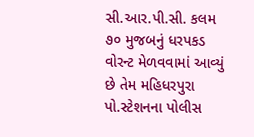સી.આર.પી.સી. કલમ ૭૦ મુજબનું ધરપકડ વોરન્ટ મેળવવામાં આવ્યું છે તેમ મહિધરપુરા પો.સ્ટેશનના પોલીસ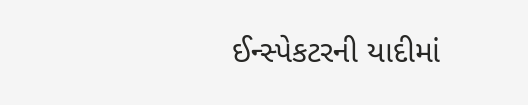ઈન્સ્પેકટરની યાદીમાં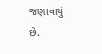જણાવાયું છે.